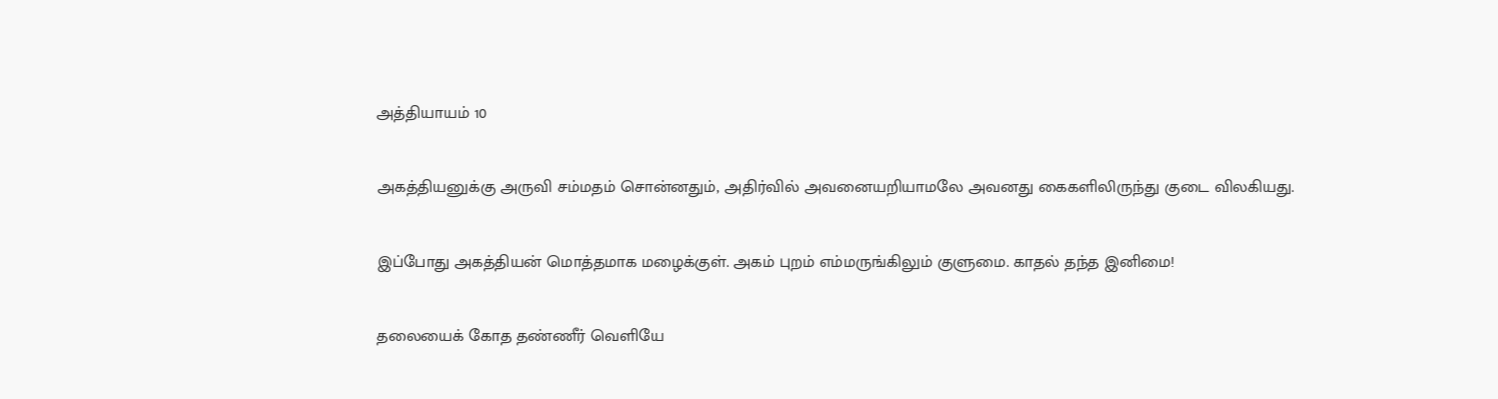அத்தியாயம் 10

அகத்தியனுக்கு அருவி சம்மதம் சொன்னதும், அதிர்வில் அவனையறியாமலே அவனது கைகளிலிருந்து குடை விலகியது.

இப்போது அகத்தியன் மொத்தமாக மழைக்குள். அகம் புறம் எம்மருங்கிலும் குளுமை. காதல் தந்த இனிமை!

தலையைக் கோத தண்ணீர் வெளியே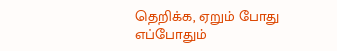தெறிக்க, ஏறும் போது எப்போதும்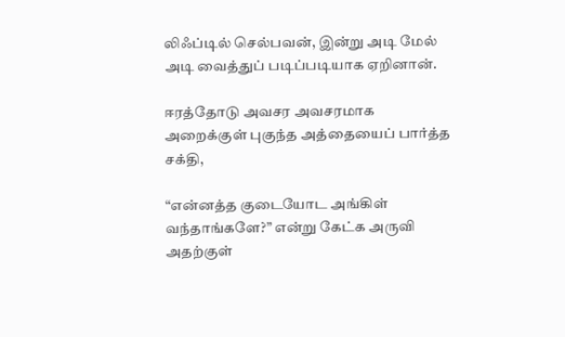லிஃப்டில் செல்பவன், இன்று அடி மேல் அடி வைத்துப் படிப்படியாக ஏறினான்.

ஈரத்தோடு அவசர அவசரமாக அறைக்குள் புகுந்த அத்தையைப் பார்த்த சக்தி,

“என்னத்த குடையோட அங்கிள் வந்தாங்களே?” என்று கேட்க அருவி அதற்குள்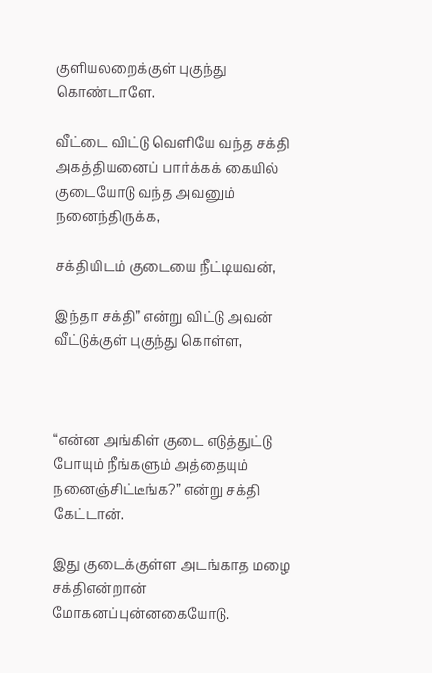குளியலறைக்குள் புகுந்து கொண்டாளே.

வீட்டை விட்டு வெளியே வந்த சக்தி அகத்தியனைப் பார்க்கக் கையில் குடையோடு வந்த அவனும் நனைந்திருக்க,

சக்தியிடம் குடையை நீட்டியவன்,

இந்தா சக்தி” என்று விட்டு அவன் வீட்டுக்குள் புகுந்து கொள்ள,



“என்ன அங்கிள் குடை எடுத்துட்டு போயும் நீங்களும் அத்தையும் நனைஞ்சிட்டீங்க?” என்று சக்தி கேட்டான்.

இது குடைக்குள்ள அடங்காத மழை சக்திஎன்றான் மோகனப்புன்னகையோடு.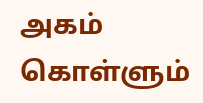அகம் கொள்ளும்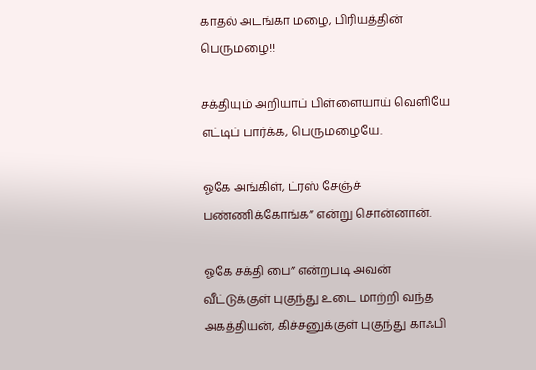காதல் அடங்கா மழை, பிரியத்தின் பெருமழை!!

சக்தியும் அறியாப் பிள்ளையாய் வெளியே எட்டிப் பார்க்க, பெருமழையே.

ஓகே அங்கிள், ட்ரஸ் சேஞ்ச் பண்ணிக்கோங்க” என்று சொன்னான்.

ஓகே சக்தி பை” என்றபடி அவன் வீட்டுக்குள் புகுந்து உடை மாற்றி வந்த அகத்தியன், கிச்சனுக்குள் புகுந்து காஃபி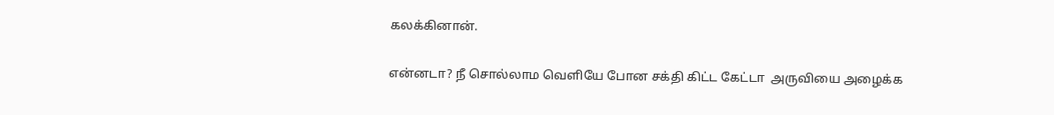கலக்கினான்.

என்னடா? நீ சொல்லாம வெளியே போன சக்தி கிட்ட கேட்டா  அருவியை அழைக்க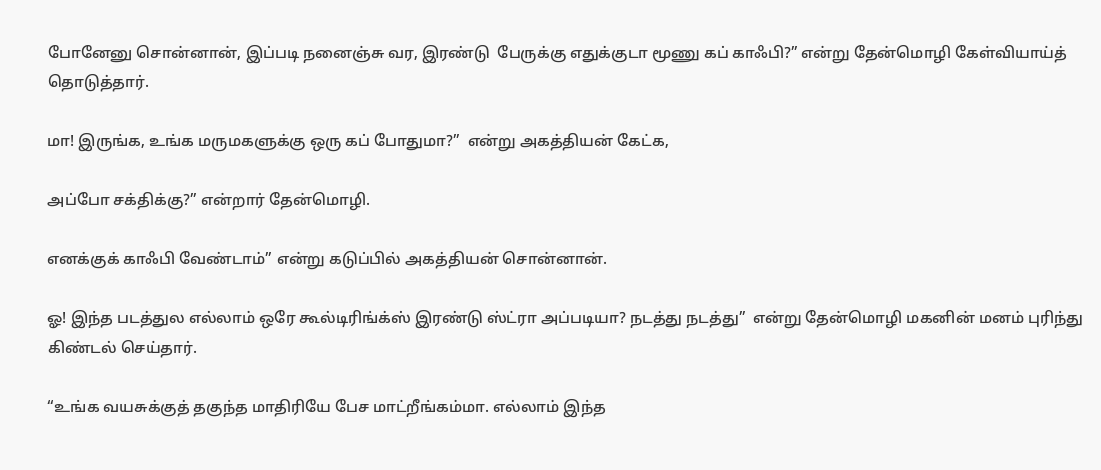போனேனு சொன்னான், இப்படி நனைஞ்சு வர, இரண்டு  பேருக்கு எதுக்குடா மூணு கப் காஃபி?” என்று தேன்மொழி கேள்வியாய்த் தொடுத்தார்.

மா! இருங்க, உங்க மருமகளுக்கு ஒரு கப் போதுமா?”  என்று அகத்தியன் கேட்க,

அப்போ சக்திக்கு?” என்றார் தேன்மொழி.

எனக்குக் காஃபி வேண்டாம்” என்று கடுப்பில் அகத்தியன் சொன்னான்.

ஓ! இந்த படத்துல எல்லாம் ஒரே கூல்டிரிங்க்ஸ் இரண்டு ஸ்ட்ரா அப்படியா? நடத்து நடத்து”  என்று தேன்மொழி மகனின் மனம் புரிந்து கிண்டல் செய்தார்.

“உங்க வயசுக்குத் தகுந்த மாதிரியே பேச மாட்றீங்கம்மா. எல்லாம் இந்த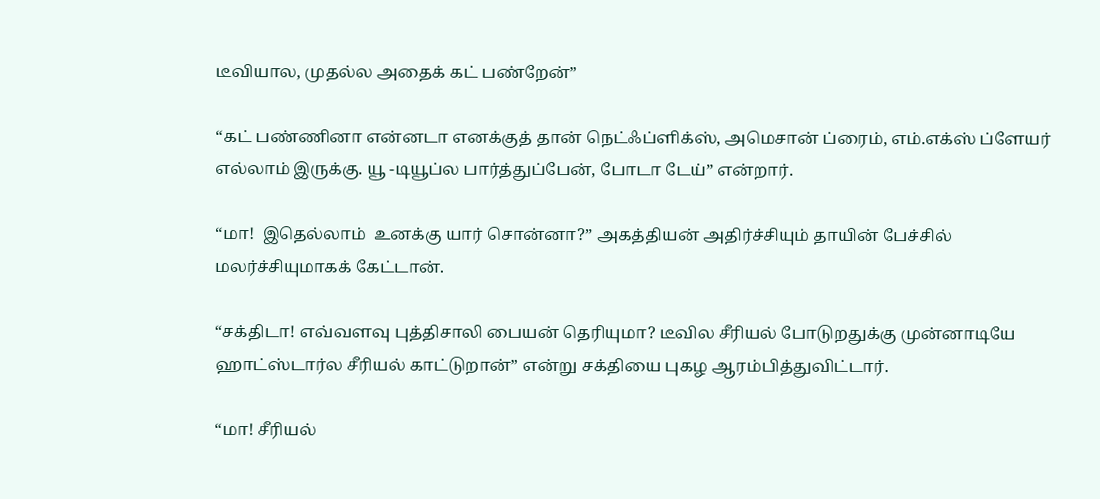டீவியால, முதல்ல அதைக் கட் பண்றேன்”

“கட் பண்ணினா என்னடா எனக்குத் தான் நெட்ஃப்ளிக்ஸ், அமெசான் ப்ரைம், எம்.எக்ஸ் ப்ளேயர் எல்லாம் இருக்கு. யூ -டியூப்ல பார்த்துப்பேன், போடா டேய்” என்றார்.

“மா!  இதெல்லாம்  உனக்கு யார் சொன்னா?” அகத்தியன் அதிர்ச்சியும் தாயின் பேச்சில் மலர்ச்சியுமாகக் கேட்டான்.

“சக்திடா! எவ்வளவு புத்திசாலி பையன் தெரியுமா? டீவில சீரியல் போடுறதுக்கு முன்னாடியே ஹாட்ஸ்டார்ல சீரியல் காட்டுறான்” என்று சக்தியை புகழ ஆரம்பித்துவிட்டார்.

“மா! சீரியல்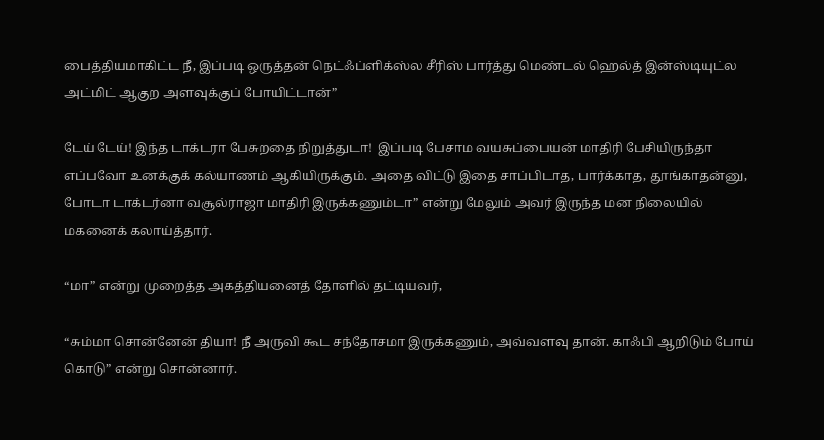பைத்தியமாகிட்ட நீ, இப்படி ஒருத்தன் நெட்ஃப்ளிக்ஸ்ல சீரிஸ் பார்த்து மெண்டல் ஹெல்த் இன்ஸ்டியுட்ல அட்மிட் ஆகுற அளவுக்குப் போயிட்டான்”

டேய் டேய்! இந்த டாக்டரா பேசுறதை நிறுத்துடா!  இப்படி பேசாம வயசுப்பையன் மாதிரி பேசியிருந்தா எப்பவோ உனக்குக் கல்யாணம் ஆகியிருக்கும். அதை விட்டு இதை சாப்பிடாத, பார்க்காத, தூங்காதன்னு,  போடா டாக்டர்னா வசூல்ராஜா மாதிரி இருக்கணும்டா” என்று மேலும் அவர் இருந்த மன நிலையில் மகனைக் கலாய்த்தார்.

“மா” என்று முறைத்த அகத்தியனைத் தோளில் தட்டியவர்,

“சும்மா சொன்னேன் தியா! நீ அருவி கூட சந்தோசமா இருக்கணும், அவ்வளவு தான். காஃபி ஆறிடும் போய் கொடு” என்று சொன்னார்.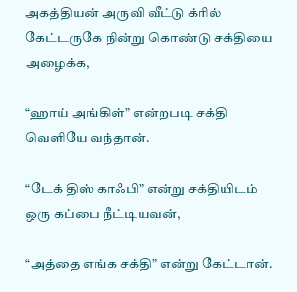அகத்தியன் அருவி வீட்டு க்ரில் கேட்டருகே நின்று கொண்டு சக்தியை அழைக்க,

“ஹாய் அங்கிள்” என்றபடி சக்தி வெளியே வந்தான்.

“டேக் திஸ் காஃபி” என்று சக்தியிடம் ஒரு கப்பை நீட்டியவன்,

“அத்தை எங்க சக்தி” என்று கேட்டான்.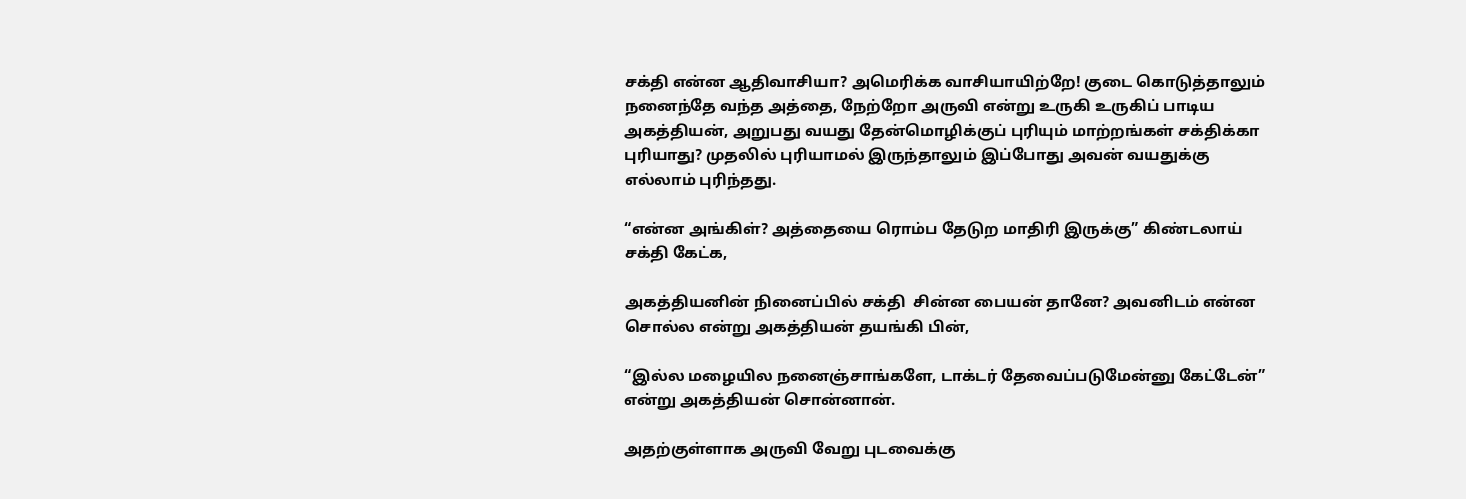சக்தி என்ன ஆதிவாசியா? அமெரிக்க வாசியாயிற்றே! குடை கொடுத்தாலும் நனைந்தே வந்த அத்தை, நேற்றோ அருவி என்று உருகி உருகிப் பாடிய அகத்தியன், அறுபது வயது தேன்மொழிக்குப் புரியும் மாற்றங்கள் சக்திக்கா புரியாது? முதலில் புரியாமல் இருந்தாலும் இப்போது அவன் வயதுக்கு எல்லாம் புரிந்தது.

“என்ன அங்கிள்? அத்தையை ரொம்ப தேடுற மாதிரி இருக்கு” கிண்டலாய் சக்தி கேட்க,

அகத்தியனின் நினைப்பில் சக்தி  சின்ன பையன் தானே? அவனிடம் என்ன சொல்ல என்று அகத்தியன் தயங்கி பின்,

“இல்ல மழையில நனைஞ்சாங்களே, டாக்டர் தேவைப்படுமேன்னு கேட்டேன்” என்று அகத்தியன் சொன்னான்.

அதற்குள்ளாக அருவி வேறு புடவைக்கு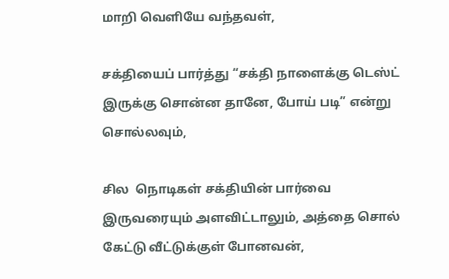மாறி வெளியே வந்தவள்,

சக்தியைப் பார்த்து “சக்தி நாளைக்கு டெஸ்ட் இருக்கு சொன்ன தானே, போய் படி” என்று சொல்லவும்,

சில  நொடிகள் சக்தியின் பார்வை இருவரையும் அளவிட்டாலும், அத்தை சொல் கேட்டு வீட்டுக்குள் போனவன்,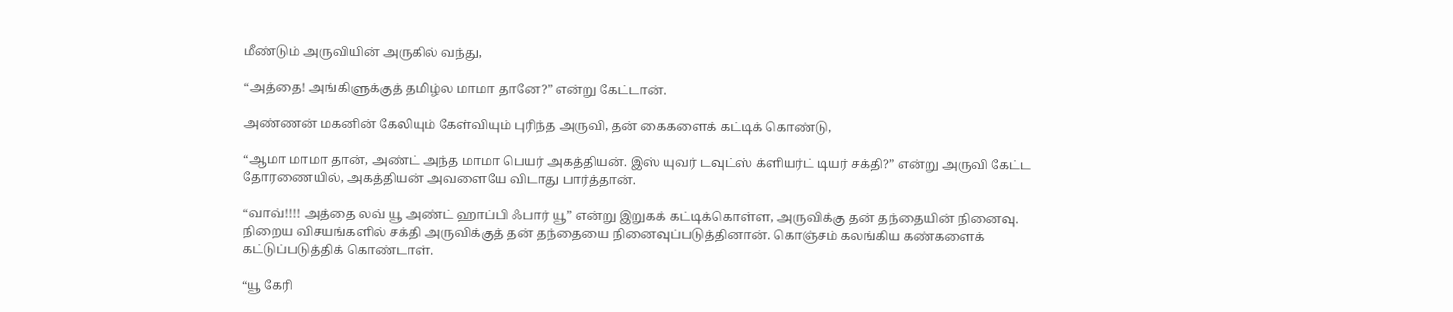மீண்டும் அருவியின் அருகில் வந்து,

“அத்தை! அங்கிளுக்குத் தமிழ்ல மாமா தானே?” என்று கேட்டான்.

அண்ணன் மகனின் கேலியும் கேள்வியும் புரிந்த அருவி, தன் கைகளைக் கட்டிக் கொண்டு,

“ஆமா மாமா தான், அண்ட் அந்த மாமா பெயர் அகத்தியன். இஸ் யுவர் டவுட்ஸ் க்ளியர்ட் டியர் சக்தி?” என்று அருவி கேட்ட தோரணையில், அகத்தியன் அவளையே விடாது பார்த்தான்.

“வாவ்!!!! அத்தை லவ் யூ அண்ட் ஹாப்பி ஃபார் யூ” என்று இறுகக் கட்டிக்கொள்ள, அருவிக்கு தன் தந்தையின் நினைவு. நிறைய விசயங்களில் சக்தி அருவிக்குத் தன் தந்தையை நினைவுப்படுத்தினான். கொஞ்சம் கலங்கிய கண்களைக் கட்டுப்படுத்திக் கொண்டாள்.

“யூ கேரி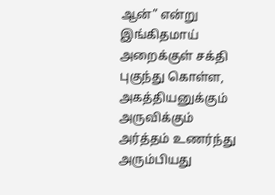ஆன்” என்று இங்கிதமாய் அறைக்குள் சக்தி புகுந்து கொள்ள, அகத்தியனுக்கும் அருவிக்கும் அர்த்தம் உணர்ந்து அரும்பியது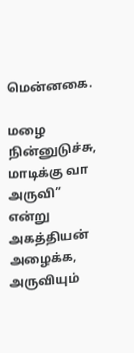மென்னகை.

மழை நின்னுடுச்சு, மாடிக்கு வா அருவி” என்று அகத்தியன் அழைக்க, அருவியும்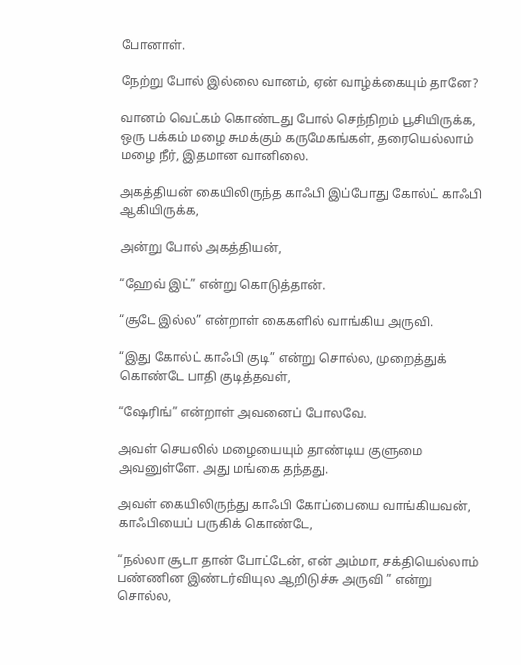போனாள்.

நேற்று போல் இல்லை வானம், ஏன் வாழ்க்கையும் தானே?

வானம் வெட்கம் கொண்டது போல் செந்நிறம் பூசியிருக்க, ஒரு பக்கம் மழை சுமக்கும் கருமேகங்கள், தரையெல்லாம் மழை நீர், இதமான வானிலை.

அகத்தியன் கையிலிருந்த காஃபி இப்போது கோல்ட் காஃபி ஆகியிருக்க,

அன்று போல் அகத்தியன்,

“ஹேவ் இட்” என்று கொடுத்தான்.

“சூடே இல்ல” என்றாள் கைகளில் வாங்கிய அருவி.

“இது கோல்ட் காஃபி குடி” என்று சொல்ல, முறைத்துக் கொண்டே பாதி குடித்தவள்,

“ஷேரிங்” என்றாள் அவனைப் போலவே.

அவள் செயலில் மழையையும் தாண்டிய குளுமை அவனுள்ளே. அது மங்கை தந்தது.

அவள் கையிலிருந்து காஃபி கோப்பையை வாங்கியவன், காஃபியைப் பருகிக் கொண்டே,

“நல்லா சூடா தான் போட்டேன், என் அம்மா, சக்தியெல்லாம் பண்ணின இண்டர்வியுல ஆறிடுச்சு அருவி ” என்று சொல்ல,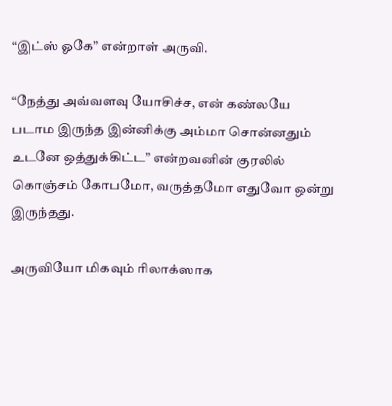“இட்ஸ் ஓகே” என்றாள் அருவி.

“நேத்து அவ்வளவு யோசிச்ச, என் கண்லயே படாம இருந்த இன்னிக்கு அம்மா சொன்னதும் உடனே ஒத்துக்கிட்ட” என்றவனின் குரலில் கொஞ்சம் கோபமோ, வருத்தமோ எதுவோ ஒன்று இருந்தது.

அருவியோ மிகவும் ரிலாக்ஸாக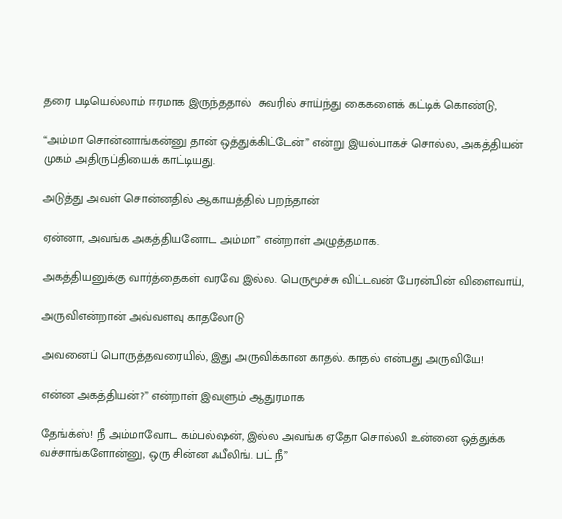தரை படியெல்லாம் ஈரமாக இருந்ததால்  சுவரில் சாய்ந்து கைகளைக் கட்டிக் கொண்டு,

“அம்மா சொன்னாங்கன்னு தான் ஒத்துக்கிட்டேன்” என்று இயல்பாகச் சொல்ல, அகத்தியன் முகம் அதிருப்தியைக் காட்டியது.

அடுத்து அவள் சொன்னதில் ஆகாயத்தில் பறந்தான்

ஏன்னா, அவங்க அகத்தியனோட அம்மா” என்றாள் அழுத்தமாக.

அகத்தியனுக்கு வார்த்தைகள் வரவே இல்ல. பெருமூச்சு விட்டவன் பேரன்பின் விளைவாய்,

அருவிஎன்றான் அவ்வளவு காதலோடு

அவனைப் பொருத்தவரையில், இது அருவிக்கான காதல். காதல் என்பது அருவியே!

என்ன அகத்தியன்?” என்றாள் இவளும் ஆதுரமாக

தேங்க்ஸ்! நீ அம்மாவோட கம்பல்ஷன், இல்ல அவங்க ஏதோ சொல்லி உன்னை ஒத்துக்க வச்சாங்களோன்னு, ஒரு சின்ன ஃபீலிங். பட் நீ”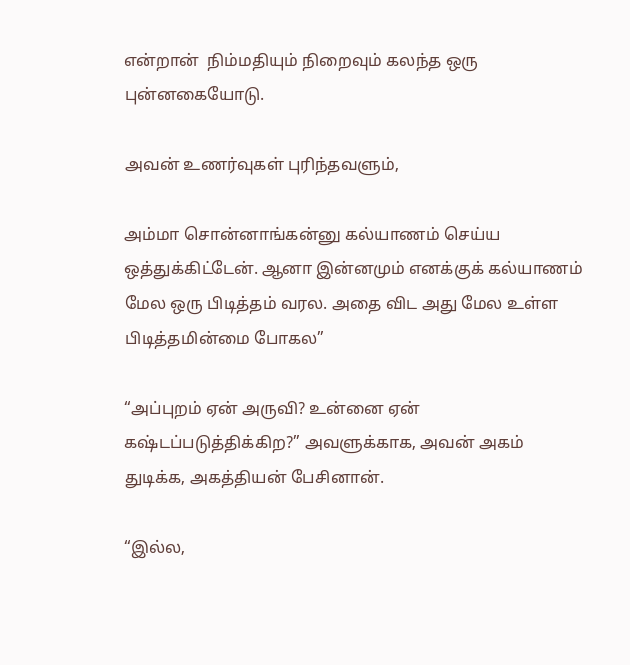என்றான்  நிம்மதியும் நிறைவும் கலந்த ஒரு புன்னகையோடு.

அவன் உணர்வுகள் புரிந்தவளும்,

அம்மா சொன்னாங்கன்னு கல்யாணம் செய்ய ஒத்துக்கிட்டேன். ஆனா இன்னமும் எனக்குக் கல்யாணம் மேல ஒரு பிடித்தம் வரல. அதை விட அது மேல உள்ள பிடித்தமின்மை போகல”

“அப்புறம் ஏன் அருவி? உன்னை ஏன் கஷ்டப்படுத்திக்கிற?” அவளுக்காக, அவன் அகம் துடிக்க, அகத்தியன் பேசினான்.

“இல்ல,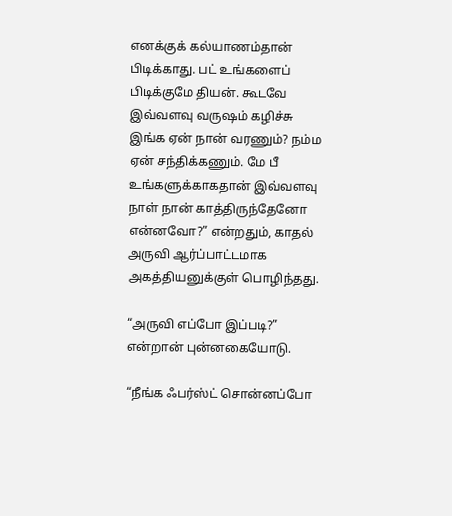எனக்குக் கல்யாணம்தான் பிடிக்காது. பட் உங்களைப் பிடிக்குமே தியன். கூடவே இவ்வளவு வருஷம் கழிச்சு இங்க ஏன் நான் வரணும்? நம்ம ஏன் சந்திக்கணும். மே பீ உங்களுக்காகதான் இவ்வளவு நாள் நான் காத்திருந்தேனோ என்னவோ?” என்றதும், காதல் அருவி ஆர்ப்பாட்டமாக அகத்தியனுக்குள் பொழிந்தது.

“அருவி எப்போ இப்படி?” என்றான் புன்னகையோடு.

“நீங்க ஃபர்ஸ்ட் சொன்னப்போ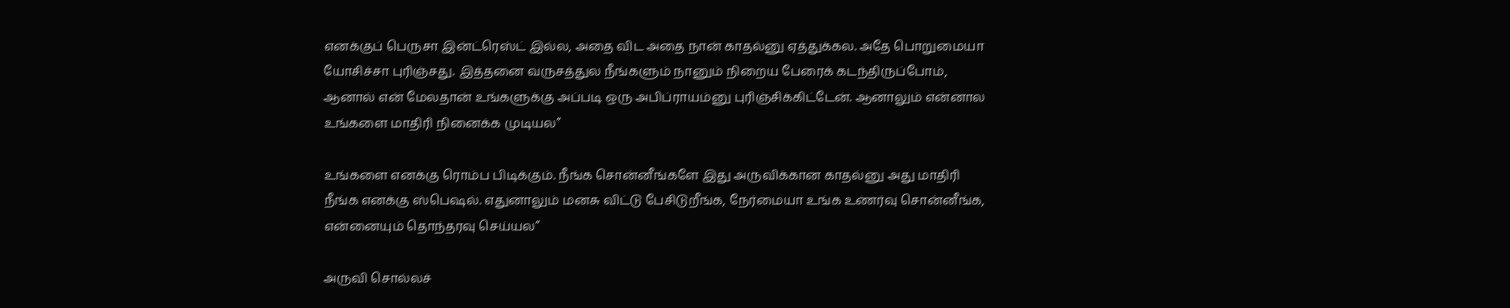எனக்குப் பெருசா இன்ட்ரெஸ்ட் இல்ல, அதை விட அதை நான் காதல்னு ஏத்துக்கல. அதே பொறுமையா யோசிச்சா புரிஞ்சது. இத்தனை வருசத்துல நீங்களும் நானும் நிறைய பேரைக் கடந்திருப்போம், ஆனால் என் மேலதான் உங்களுக்கு அப்படி ஒரு அபிப்ராயம்னு புரிஞ்சிக்கிட்டேன். ஆனாலும் என்னால உங்களை மாதிரி நினைக்க முடியல”

உங்களை எனக்கு ரொம்ப பிடிக்கும். நீங்க சொன்னீங்களே இது அருவிக்கான காதல்னு அது மாதிரி நீங்க எனக்கு ஸ்பெஷல். எதுனாலும் மனசு விட்டு பேசிடுறீங்க, நேர்மையா உங்க உணர்வு சொன்னீங்க, என்னையும் தொந்தரவு செய்யல”

அருவி சொல்லச்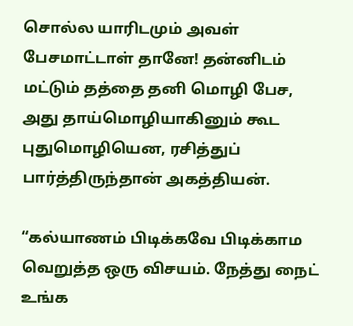சொல்ல யாரிடமும் அவள் பேசமாட்டாள் தானே! தன்னிடம் மட்டும் தத்தை தனி மொழி பேச, அது தாய்மொழியாகினும் கூட புதுமொழியென, ரசித்துப் பார்த்திருந்தான் அகத்தியன்.

“கல்யாணம் பிடிக்கவே பிடிக்காம வெறுத்த ஒரு விசயம். நேத்து நைட் உங்க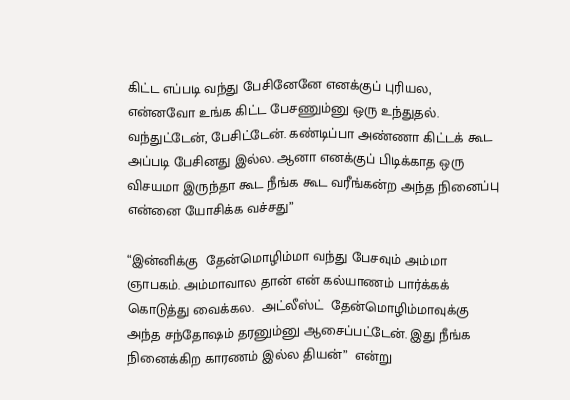கிட்ட எப்படி வந்து பேசினேனே எனக்குப் புரியல, என்னவோ உங்க கிட்ட பேசணும்னு ஒரு உந்துதல். வந்துட்டேன், பேசிட்டேன். கண்டிப்பா அண்ணா கிட்டக் கூட அப்படி பேசினது இல்ல. ஆனா எனக்குப் பிடிக்காத ஒரு விசயமா இருந்தா கூட நீங்க கூட வரீங்கன்ற அந்த நினைப்பு என்னை யோசிக்க வச்சது”

“இன்னிக்கு  தேன்மொழிம்மா வந்து பேசவும் அம்மா ஞாபகம். அம்மாவால தான் என் கல்யாணம் பார்க்கக் கொடுத்து வைக்கல.  அட்லீஸ்ட்  தேன்மொழிம்மாவுக்கு அந்த சந்தோஷம் தரனும்னு ஆசைப்பட்டேன். இது நீங்க நினைக்கிற காரணம் இல்ல தியன்”  என்று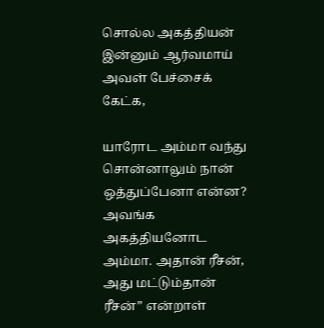சொல்ல அகத்தியன் இன்னும் ஆர்வமாய் அவள் பேச்சைக் கேட்க,

யாரோட அம்மா வந்து சொன்னாலும் நான் ஒத்துப்பேனா என்ன? அவங்க அகத்தியனோட அம்மா. அதான் ரீசன், அது மட்டும்தான் ரீசன்” என்றாள்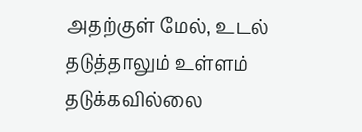அதற்குள் மேல், உடல் தடுத்தாலும் உள்ளம் தடுக்கவில்லை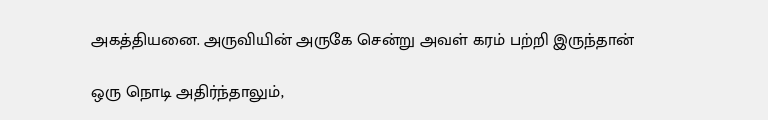அகத்தியனை. அருவியின் அருகே சென்று அவள் கரம் பற்றி இருந்தான்

ஒரு நொடி அதிர்ந்தாலும்,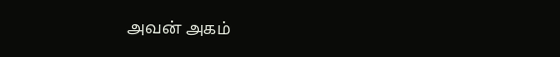அவன் அகம்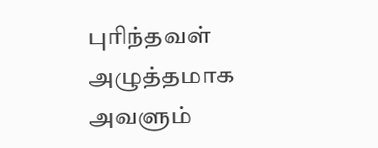புரிந்தவள் அழுத்தமாக அவளும்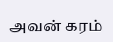அவன் கரம்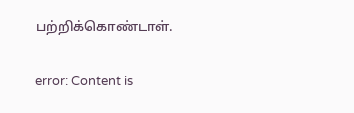பற்றிக்கொண்டாள்.

error: Content is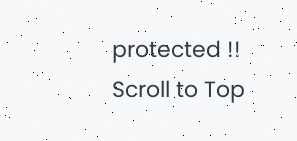protected !!
Scroll to Top